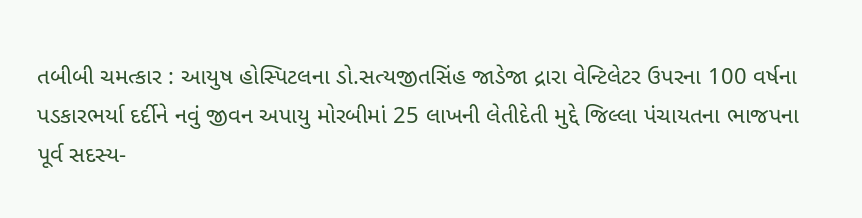તબીબી ચમત્કાર : આયુષ હોસ્પિટલના ડો.સત્યજીતસિંહ જાડેજા દ્રારા વેન્ટિલેટર ઉપરના 100 વર્ષના પડકારભર્યા દર્દીને નવું જીવન અપાયુ મોરબીમાં 25 લાખની લેતીદેતી મુદ્દે જિલ્લા પંચાયતના ભાજપના પૂર્વ સદસ્ય-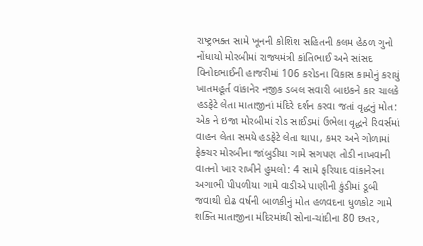રાષ્ટ્રભક્ત સામે ખૂનની કોશિશ સહિતની કલમ હેઠળ ગુનો નોંધાયો મોરબીમાં રાજ્યમંત્રી કાંતિભાઈ અને સાંસદ વિનોદભાઈની હાજરીમાં 106 કરોડના વિકાસ કામોનું કરાયું ખાતમહૂર્ત વાંકાનેર નજીક ડબલ સવારી બાઇકને કાર ચાલકે હડફેટે લેતા માતાજીનાં મંદિરે દર્શન કરવા જતાં વૃદ્ધનું મોત: એક ને ઇજા મોરબીમાં રોડ સાઈડમાં ઉભેલા વૃદ્ધને રિવર્સમાં વાહન લેતા સમયે હડફેટે લેતા થાપા, કમર અને ગોળામાં ફેક્ચર મોરબીના જાંબુડીયા ગામે સગપણ તોડી નાખવાની વાતનો ખાર રાખીને હુમલો: 4 સામે ફરિયાદ વાંકાનેરના અગાભી પીપળીયા ગામે વાડીએ પાણીની કુંડીમાં ડૂબી જવાથી દોઢ વર્ષની બાળકીનું મોત હળવદના ધુળકોટ ગામે શક્તિ માતાજીના મંદિરમાંથી સોના-ચાંદીના 80 છતર,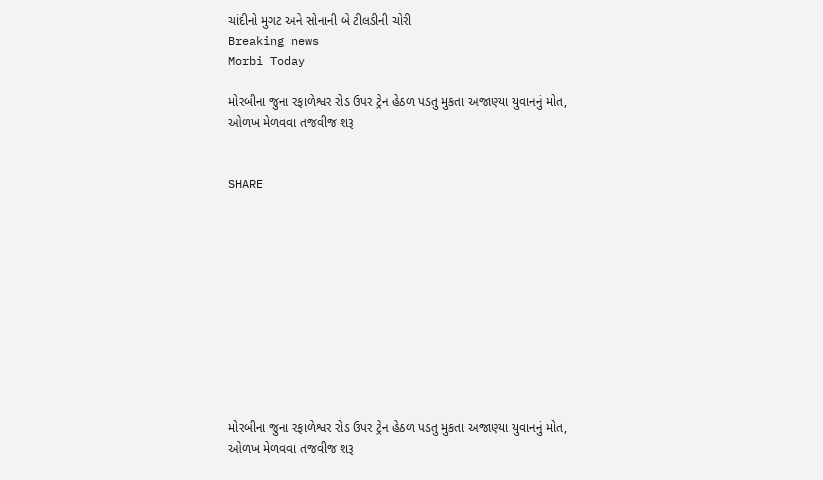ચાંદીનો મુગટ અને સોનાની બે ટીલડીની ચોરી
Breaking news
Morbi Today

મોરબીના જુના રફાળેશ્વર રોડ ઉપર ટ્રેન હેઠળ પડતુ મુકતા અજાણ્યા યુવાનનું મોત, ઓળખ મેળવવા તજવીજ શરૂ


SHARE











મોરબીના જુના રફાળેશ્વર રોડ ઉપર ટ્રેન હેઠળ પડતુ મુકતા અજાણ્યા યુવાનનું મોત, ઓળખ મેળવવા તજવીજ શરૂ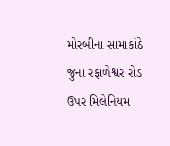મોરબીના સામાકાંઠે જુના રફાળેશ્વર રોડ ઉપર મિલેનિયમ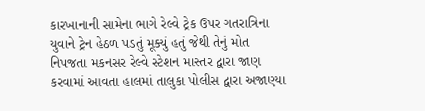કારખાનાની સામેના ભાગે રેલ્વે ટ્રેક ઉપર ગતરાત્રિના યુવાને ટ્રેન હેઠળ પડતું મૂક્યું હતું જેથી તેનું મોત નિપજતા મકનસર રેલ્વે સ્ટેશન માસ્તર દ્વારા જાણ કરવામાં આવતા હાલમાં તાલુકા પોલીસ દ્વારા અજાણ્યા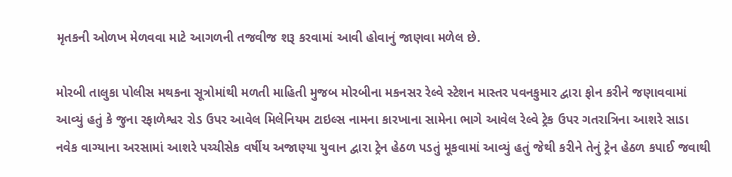મૃતકની ઓળખ મેળવવા માટે આગળની તજવીજ શરૂ કરવામાં આવી હોવાનું જાણવા મળેલ છે.

મોરબી તાલુકા પોલીસ મથકના સૂત્રોમાંથી મળતી માહિતી મુજબ મોરબીના મકનસર રેલ્વે સ્ટેશન માસ્તર પવનકુમાર દ્વારા ફોન કરીને જણાવવામાં આવ્યું હતું કે જુના રફાળેશ્વર રોડ ઉપર આવેલ મિલેનિયમ ટાઇલ્સ નામના કારખાના સામેના ભાગે આવેલ રેલ્વે ટ્રેક ઉપર ગતરાત્રિના આશરે સાડા નવેક વાગ્યાના અરસામાં આશરે પચ્ચીસેક વર્ષીય અજાણ્યા યુવાન દ્વારા ટ્રેન હેઠળ પડતું મૂકવામાં આવ્યું હતું જેથી કરીને તેનું ટ્રેન હેઠળ કપાઈ જવાથી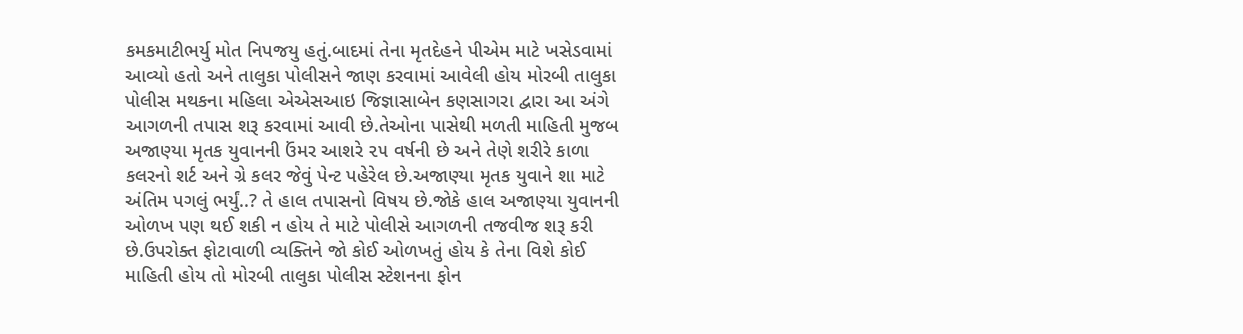કમકમાટીભર્યુ મોત નિપજયુ હતું.બાદમાં તેના મૃતદેહને પીએમ માટે ખસેડવામાં આવ્યો હતો અને તાલુકા પોલીસને જાણ કરવામાં આવેલી હોય મોરબી તાલુકા પોલીસ મથકના મહિલા એએસઆઇ જિજ્ઞાસાબેન કણસાગરા દ્વારા આ અંગે આગળની તપાસ શરૂ કરવામાં આવી છે.તેઓના પાસેથી મળતી માહિતી મુજબ અજાણ્યા મૃતક યુવાનની ઉંમર આશરે ૨૫ વર્ષની છે અને તેણે શરીરે કાળા કલરનો શર્ટ અને ગ્રે કલર જેવું પેન્ટ પહેરેલ છે.અજાણ્યા મૃતક યુવાને શા માટે અંતિમ પગલું ભર્યું..? તે હાલ તપાસનો વિષય છે.જોકે હાલ અજાણ્યા યુવાનની ઓળખ પણ થઈ શકી ન હોય તે માટે પોલીસે આગળની તજવીજ શરૂ કરી છે.ઉપરોક્ત ફોટાવાળી વ્યક્તિને જો કોઈ ઓળખતું હોય કે તેના વિશે કોઈ માહિતી હોય તો મોરબી તાલુકા પોલીસ સ્ટેશનના ફોન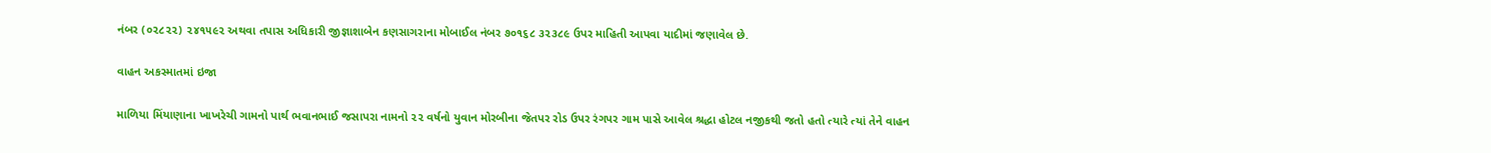નંબર (૦૨૮૨૨) ૨૪૧૫૯૨ અથવા તપાસ અધિકારી જીજ્ઞાશાબેન કણસાગરાના મોબાઈલ નંબર ૭૦૧૬૮ ૩૨૩૮૯ ઉપર માહિતી આપવા યાદીમાં જણાવેલ છે.

વાહન અકસ્માતમાં ઇજા

માળિયા મિંયાણાના ખાખરેચી ગામનો પાર્થ ભવાનભાઈ જસાપરા નામનો ૨૨ વર્ષનો યુવાન મોરબીના જેતપર રોડ ઉપર રંગપર ગામ પાસે આવેલ શ્રદ્ધા હોટલ નજીકથી જતો હતો ત્યારે ત્યાં તેને વાહન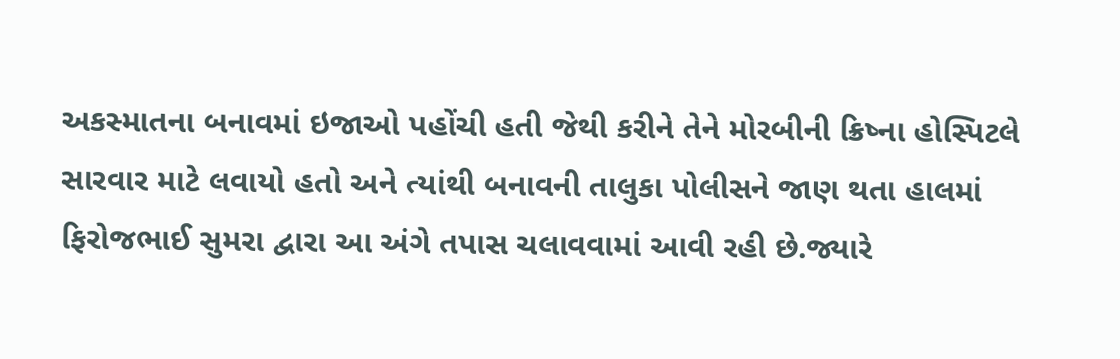અકસ્માતના બનાવમાં ઇજાઓ પહોંચી હતી જેથી કરીને તેને મોરબીની ક્રિષ્ના હોસ્પિટલે સારવાર માટે લવાયો હતો અને ત્યાંથી બનાવની તાલુકા પોલીસને જાણ થતા હાલમાં ફિરોજભાઈ સુમરા દ્વારા આ અંગે તપાસ ચલાવવામાં આવી રહી છે.જ્યારે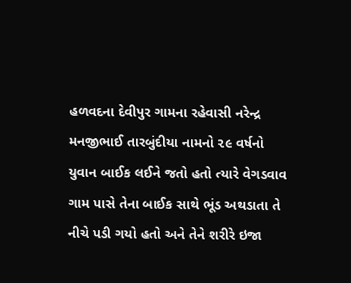હળવદના દેવીપુર ગામના રહેવાસી નરેન્દ્ર મનજીભાઈ તારબુંદીયા નામનો ૨૯ વર્ષનો યુવાન બાઈક લઈને જતો હતો ત્યારે વેગડવાવ ગામ પાસે તેના બાઈક સાથે ભૂંડ અથડાતા તે નીચે પડી ગયો હતો અને તેને શરીરે ઇજા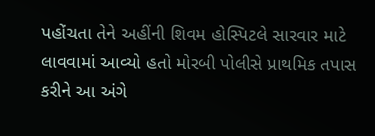પહોંચતા તેને અહીંની શિવમ હોસ્પિટલે સારવાર માટે લાવવામાં આવ્યો હતો મોરબી પોલીસે પ્રાથમિક તપાસ કરીને આ અંગે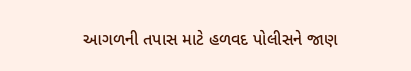આગળની તપાસ માટે હળવદ પોલીસને જાણ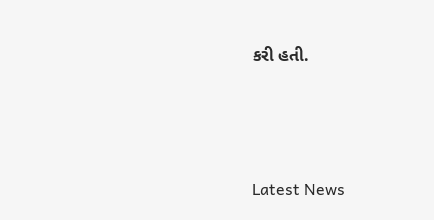કરી હતી.






Latest News